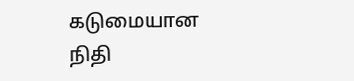கடுமையான நிதி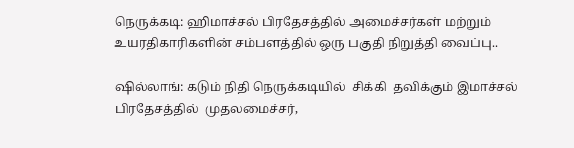நெருக்கடி: ஹிமாச்சல் பிரதேசத்தில் அமைச்சர்கள் மற்றும் உயரதிகாரிகளின் சம்பளத்தில் ஒரு பகுதி நிறுத்தி வைப்பு..

ஷில்லாங்: கடும் நிதி நெருக்கடியில்  சிக்கி  தவிக்கும் இமாச்சல் பிரதேசத்தில்  முதலமைச்சர்,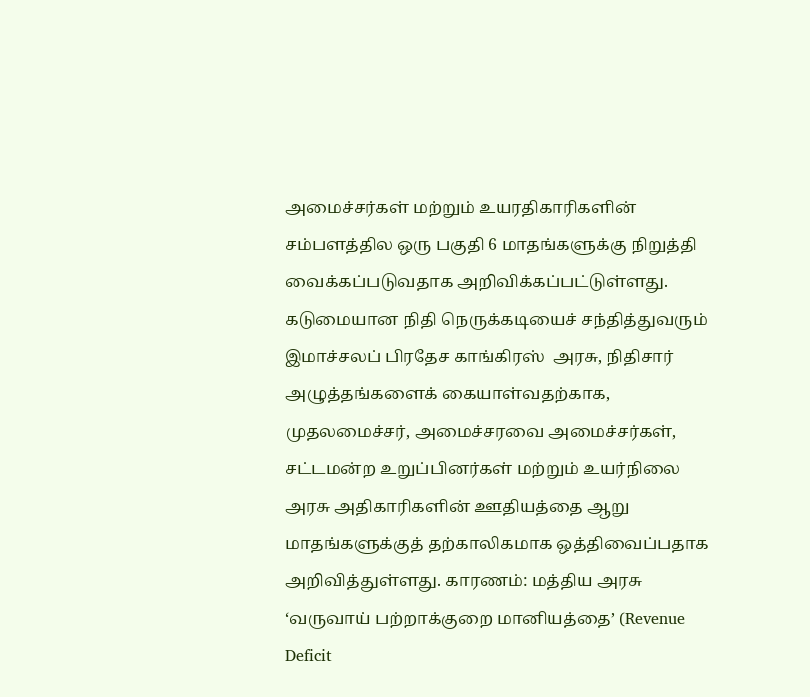அமைச்சர்கள் மற்றும் உயரதிகாரிகளின் சம்பளத்தில ஒரு பகுதி 6 மாதங்களுக்கு நிறுத்தி வைக்கப்படுவதாக அறிவிக்கப்பட்டுள்ளது. கடுமையான நிதி நெருக்கடியைச் சந்தித்துவரும் இமாச்சலப் பிரதேச காங்கிரஸ்  அரசு, நிதிசார் அழுத்தங்களைக் கையாள்வதற்காக, முதலமைச்சர், அமைச்சரவை அமைச்சர்கள், சட்டமன்ற உறுப்பினர்கள் மற்றும் உயர்நிலை அரசு அதிகாரிகளின் ஊதியத்தை ஆறு மாதங்களுக்குத் தற்காலிகமாக ஒத்திவைப்பதாக அறிவித்துள்ளது. காரணம்: மத்திய அரசு ‘வருவாய் பற்றாக்குறை மானியத்தை’ (Revenue Deficit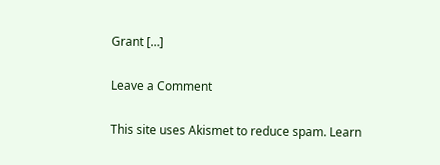Grant […]

Leave a Comment

This site uses Akismet to reduce spam. Learn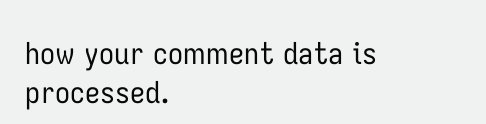how your comment data is processed.